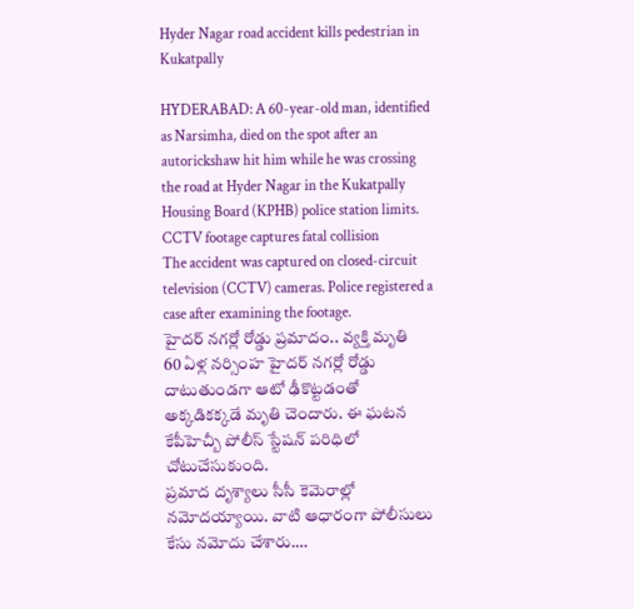Hyder Nagar road accident kills pedestrian in Kukatpally

HYDERABAD: A 60-year-old man, identified as Narsimha, died on the spot after an autorickshaw hit him while he was crossing the road at Hyder Nagar in the Kukatpally Housing Board (KPHB) police station limits.
CCTV footage captures fatal collision
The accident was captured on closed-circuit television (CCTV) cameras. Police registered a case after examining the footage.
హైదర్ నగర్లో రోడ్డు ప్రమాదం.. వ్యక్తి మృతి
60 ఏళ్ల నర్సింహ హైదర్ నగర్లో రోడ్డు దాటుతుండగా ఆటో ఢీకొట్టడంతో అక్కడికక్కడే మృతి చెందారు. ఈ ఘటన కేపీహెచ్బీ పోలీస్ స్టేషన్ పరిధిలో చోటుచేసుకుంది.
ప్రమాద దృశ్యాలు సీసీ కెమెరాల్లో నమోదయ్యాయి. వాటి ఆధారంగా పోలీసులు కేసు నమోదు చేశారు.…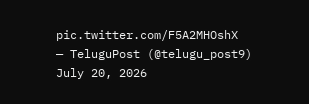pic.twitter.com/F5A2MHOshX
— TeluguPost (@telugu_post9) July 20, 2026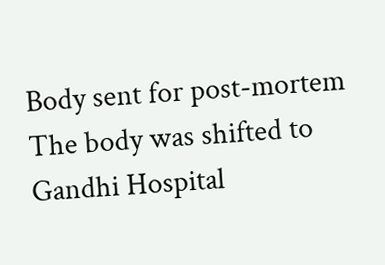Body sent for post-mortem
The body was shifted to Gandhi Hospital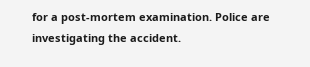for a post-mortem examination. Police are investigating the accident.